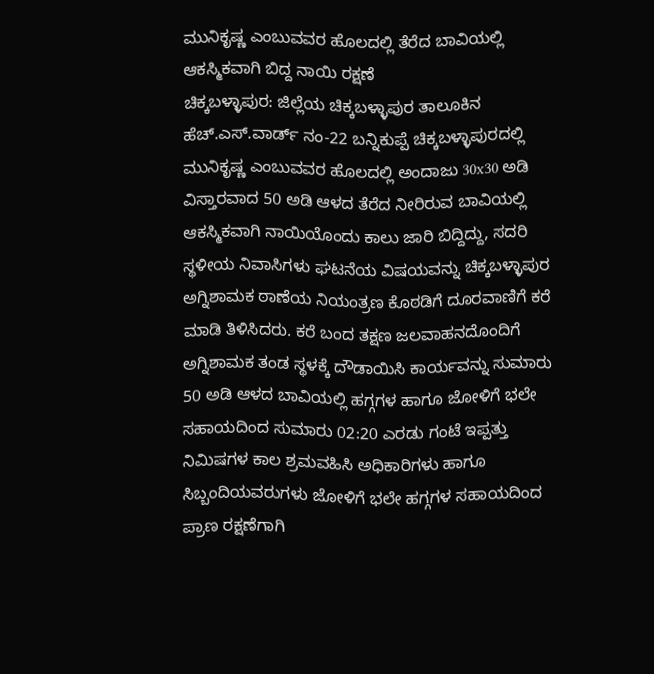ಮುನಿಕೃಷ್ಣ ಎಂಬುವವರ ಹೊಲದಲ್ಲಿ ತೆರೆದ ಬಾವಿಯಲ್ಲಿ ಆಕಸ್ಮಿಕವಾಗಿ ಬಿದ್ದ ನಾಯಿ ರಕ್ಷಣೆ
ಚಿಕ್ಕಬಳ್ಳಾಪುರ: ಜಿಲ್ಲೆಯ ಚಿಕ್ಕಬಳ್ಳಾಪುರ ತಾಲೂಕಿನ ಹೆಚ್.ಎಸ್.ವಾರ್ಡ್ ನಂ-22 ಬನ್ನಿಕುಪ್ಪೆ ಚಿಕ್ಕಬಳ್ಳಾಪುರದಲ್ಲಿ ಮುನಿಕೃಷ್ಣ ಎಂಬುವವರ ಹೊಲದಲ್ಲಿ ಅಂದಾಜು 30x30 ಅಡಿ ವಿಸ್ತಾರವಾದ 50 ಅಡಿ ಆಳದ ತೆರೆದ ನೀರಿರುವ ಬಾವಿಯಲ್ಲಿ ಆಕಸ್ಮಿಕವಾಗಿ ನಾಯಿಯೊಂದು ಕಾಲು ಜಾರಿ ಬಿದ್ದಿದ್ದು, ಸದರಿ ಸ್ಥಳೀಯ ನಿವಾಸಿಗಳು ಘಟನೆಯ ವಿಷಯವನ್ನು ಚಿಕ್ಕಬಳ್ಳಾಪುರ ಅಗ್ನಿಶಾಮಕ ಠಾಣೆಯ ನಿಯಂತ್ರಣ ಕೊಠಡಿಗೆ ದೂರವಾಣಿಗೆ ಕರೆ ಮಾಡಿ ತಿಳಿಸಿದರು. ಕರೆ ಬಂದ ತಕ್ಷಣ ಜಲವಾಹನದೊಂದಿಗೆ ಅಗ್ನಿಶಾಮಕ ತಂಡ ಸ್ಥಳಕ್ಕೆ ದೌಡಾಯಿಸಿ ಕಾರ್ಯವನ್ನು ಸುಮಾರು 50 ಅಡಿ ಆಳದ ಬಾವಿಯಲ್ಲಿ ಹಗ್ಗಗಳ ಹಾಗೂ ಜೋಳಿಗೆ ಭಲೇ ಸಹಾಯದಿಂದ ಸುಮಾರು 02:20 ಎರಡು ಗಂಟೆ ಇಪ್ಪತ್ತು ನಿಮಿಷಗಳ ಕಾಲ ಶ್ರಮವಹಿಸಿ ಅಧಿಕಾರಿಗಳು ಹಾಗೂ ಸಿಬ್ಬಂದಿಯವರುಗಳು ಜೋಳಿಗೆ ಭಲೇ ಹಗ್ಗಗಳ ಸಹಾಯದಿಂದ ಪ್ರಾಣ ರಕ್ಷಣೆಗಾಗಿ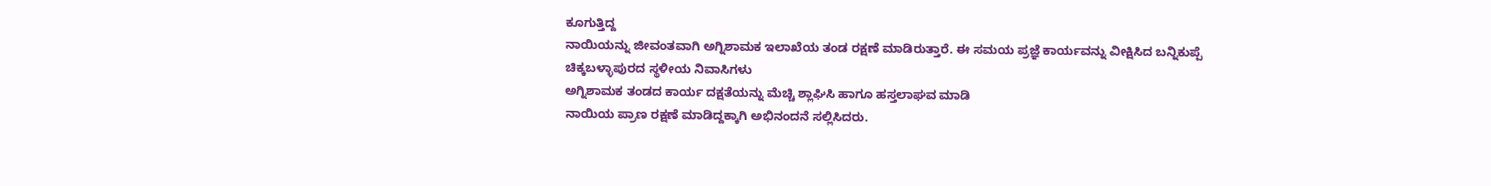ಕೂಗುತ್ತಿದ್ದ
ನಾಯಿಯನ್ನು ಜೀವಂತವಾಗಿ ಅಗ್ನಿಶಾಮಕ ಇಲಾಖೆಯ ತಂಡ ರಕ್ಷಣೆ ಮಾಡಿರುತ್ತಾರೆ. ಈ ಸಮಯ ಪ್ರಜ್ಞೆ ಕಾರ್ಯವನ್ನು ವೀಕ್ಷಿಸಿದ ಬನ್ನಿಕುಪ್ಪೆ ಚಿಕ್ಕಬಳ್ಳಾಪುರದ ಸ್ಥಳೀಯ ನಿವಾಸಿಗಳು
ಅಗ್ನಿಶಾಮಕ ತಂಡದ ಕಾರ್ಯ ದಕ್ಷತೆಯನ್ನು ಮೆಚ್ಚಿ ಶ್ಲಾಘಿಸಿ ಹಾಗೂ ಹಸ್ತಲಾಘವ ಮಾಡಿ
ನಾಯಿಯ ಪ್ರಾಣ ರಕ್ಷಣೆ ಮಾಡಿದ್ದಕ್ಕಾಗಿ ಅಭಿನಂದನೆ ಸಲ್ಲಿಸಿದರು.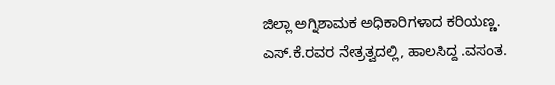ಜಿಲ್ಲಾ ಅಗ್ನಿಶಾಮಕ ಅಧಿಕಾರಿಗಳಾದ ಕರಿಯಣ್ಣ. ಎಸ್.ಕೆ.ರವರ ನೇತ್ರತ್ವದಲ್ಲಿ, ಹಾಲಸಿದ್ದ .ವಸಂತ.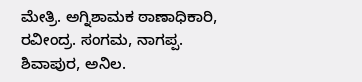ಮೇತ್ರಿ. ಅಗ್ನಿಶಾಮಕ ಠಾಣಾಧಿಕಾರಿ, ರವೀಂದ್ರ. ಸಂಗಮ, ನಾಗಪ್ಪ. ಶಿವಾಪುರ, ಅನಿಲ.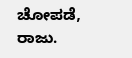ಚೋಪಡೆ, ರಾಜು.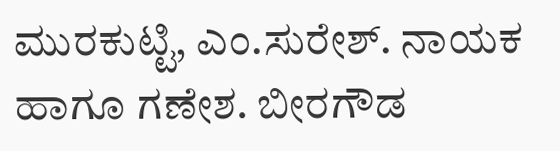ಮುರಕುಟ್ಟಿ, ಎಂ.ಸುರೇಶ್. ನಾಯಕ ಹಾಗೂ ಗಣೇಶ. ಬೀರಗೌಡ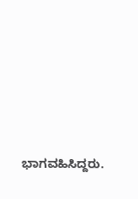ಭಾಗವಹಿಸಿದ್ದರು.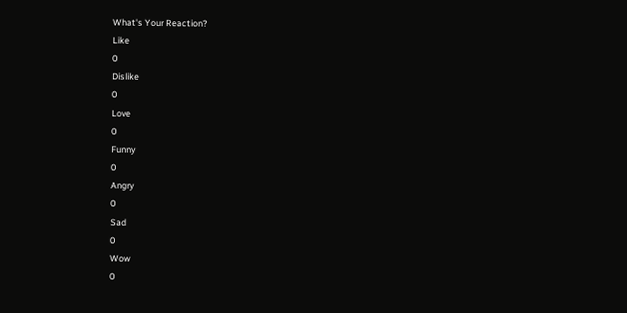What's Your Reaction?
Like
0
Dislike
0
Love
0
Funny
0
Angry
0
Sad
0
Wow
0